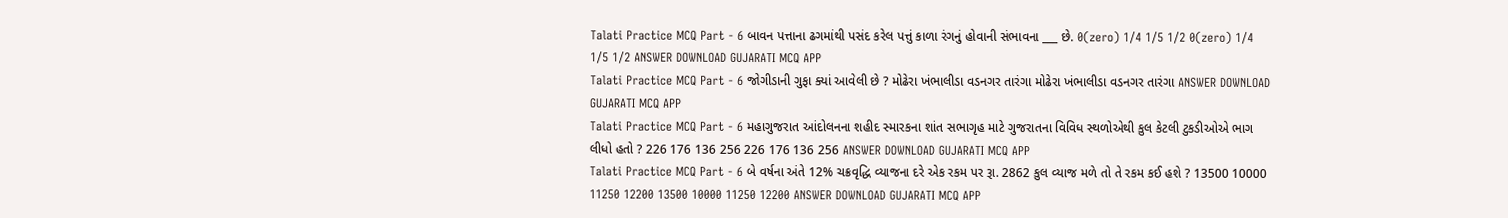Talati Practice MCQ Part - 6 બાવન પત્તાના ઢગમાંથી પસંદ કરેલ પત્તું કાળા રંગનું હોવાની સંભાવના ___ છે. 0(zero) 1/4 1/5 1/2 0(zero) 1/4 1/5 1/2 ANSWER DOWNLOAD GUJARATI MCQ APP
Talati Practice MCQ Part - 6 જોગીડાની ગુફા ક્યાં આવેલી છે ? મોઢેરા ખંભાલીડા વડનગર તારંગા મોઢેરા ખંભાલીડા વડનગર તારંગા ANSWER DOWNLOAD GUJARATI MCQ APP
Talati Practice MCQ Part - 6 મહાગુજરાત આંદોલનના શહીદ સ્મારકના શાંત સભાગૃહ માટે ગુજરાતના વિવિધ સ્થળોએથી કુલ કેટલી ટુકડીઓએ ભાગ લીધો હતો ? 226 176 136 256 226 176 136 256 ANSWER DOWNLOAD GUJARATI MCQ APP
Talati Practice MCQ Part - 6 બે વર્ષના અંતે 12% ચક્રવૃદ્ધિ વ્યાજના દરે એક રકમ પર રૂા. 2862 કુલ વ્યાજ મળે તો તે રકમ કઈ હશે ? 13500 10000 11250 12200 13500 10000 11250 12200 ANSWER DOWNLOAD GUJARATI MCQ APP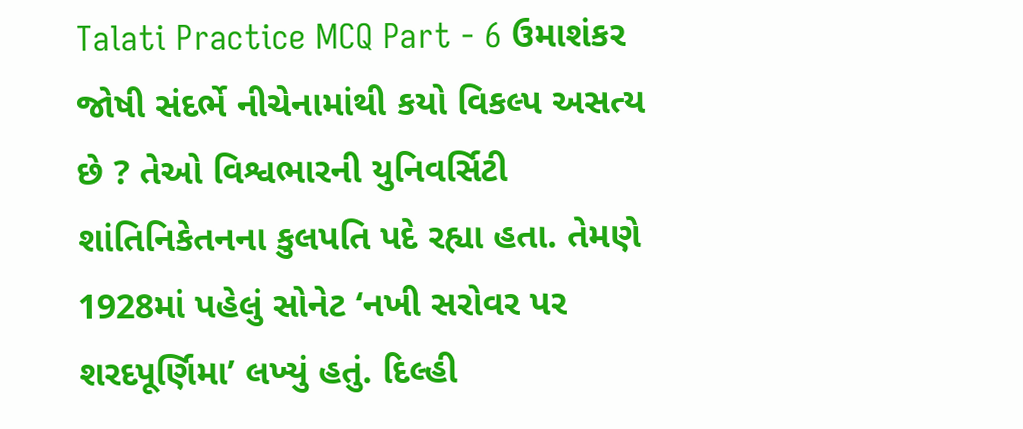Talati Practice MCQ Part - 6 ઉમાશંકર જોષી સંદર્ભે નીચેનામાંથી કયો વિકલ્પ અસત્ય છે ? તેઓ વિશ્વભારની યુનિવર્સિટી શાંતિનિકેતનના કુલપતિ પદે રહ્યા હતા. તેમણે 1928માં પહેલું સોનેટ ‘નખી સરોવર પર શરદપૂર્ણિમા’ લખ્યું હતું. દિલ્હી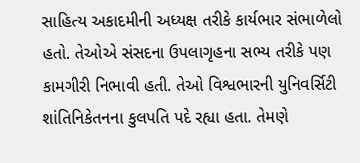સાહિત્ય અકાદમીની અધ્યક્ષ તરીકે કાર્યભાર સંભાળેલો હતો. તેઓએ સંસદના ઉપલાગૃહના સભ્ય તરીકે પણ કામગીરી નિભાવી હતી. તેઓ વિશ્વભારની યુનિવર્સિટી શાંતિનિકેતનના કુલપતિ પદે રહ્યા હતા. તેમણે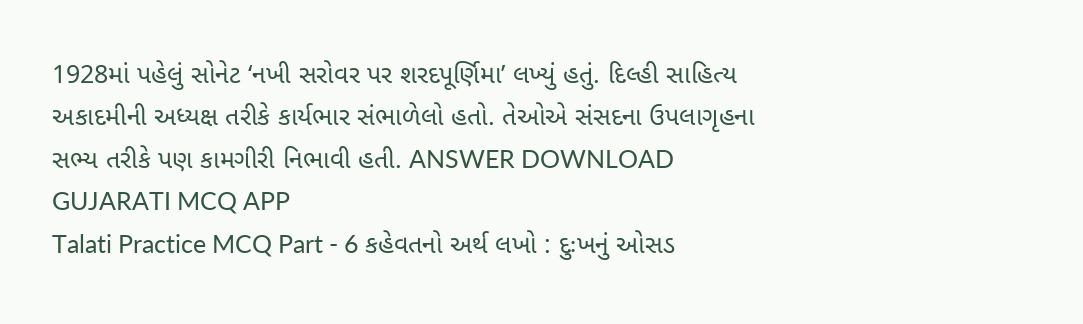1928માં પહેલું સોનેટ ‘નખી સરોવર પર શરદપૂર્ણિમા’ લખ્યું હતું. દિલ્હી સાહિત્ય અકાદમીની અધ્યક્ષ તરીકે કાર્યભાર સંભાળેલો હતો. તેઓએ સંસદના ઉપલાગૃહના સભ્ય તરીકે પણ કામગીરી નિભાવી હતી. ANSWER DOWNLOAD GUJARATI MCQ APP
Talati Practice MCQ Part - 6 કહેવતનો અર્થ લખો : દુઃખનું ઓસડ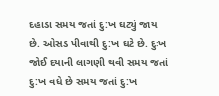દહાડા સમય જતાં દુ:ખ ઘટ્યું જાય છે. ઓસડ પીવાથી દુ:ખ ઘટે છે. દુઃખ જોઈ દયાની લાગણી થવી સમય જતાં દુ:ખ વધે છે સમય જતાં દુ:ખ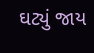ઘટ્યું જાય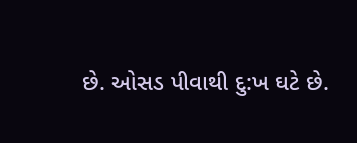છે. ઓસડ પીવાથી દુ:ખ ઘટે છે.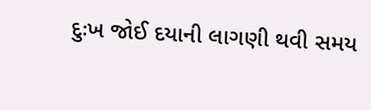દુઃખ જોઈ દયાની લાગણી થવી સમય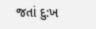જતાં દુ:ખ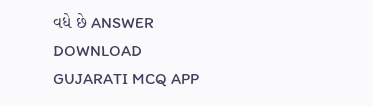વધે છે ANSWER DOWNLOAD GUJARATI MCQ APP